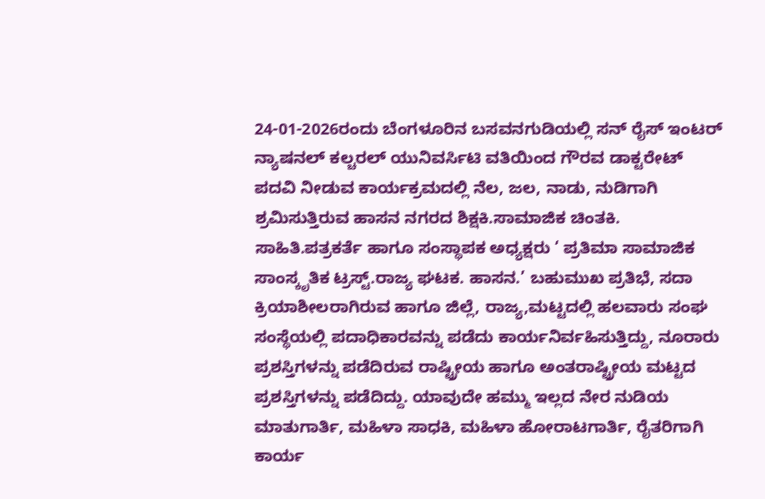24-01-2026ರಂದು ಬೆಂಗಳೂರಿನ ಬಸವನಗುಡಿಯಲ್ಲಿ ಸನ್ ರೈಸ್ ಇಂಟರ್ ನ್ಯಾಷನಲ್ ಕಲ್ಚರಲ್ ಯುನಿವರ್ಸಿಟಿ ವತಿಯಿಂದ ಗೌರವ ಡಾಕ್ಟರೇಟ್ ಪದವಿ ನೀಡುವ ಕಾರ್ಯಕ್ರಮದಲ್ಲಿ ನೆಲ, ಜಲ, ನಾಡು, ನುಡಿಗಾಗಿ ಶ್ರಮಿಸುತ್ತಿರುವ ಹಾಸನ ನಗರದ ಶಿಕ್ಷಕಿ.ಸಾಮಾಜಿಕ ಚಿಂತಕಿ. ಸಾಹಿತಿ.ಪತ್ರಕರ್ತೆ ಹಾಗೂ ಸಂಸ್ಥಾಪಕ ಅಧ್ಯಕ್ಷರು ‘ ಪ್ರತಿಮಾ ಸಾಮಾಜಿಕ ಸಾಂಸ್ಕೃತಿಕ ಟ್ರಸ್ಟ್.ರಾಜ್ಯ ಘಟಕ. ಹಾಸನ.’ ಬಹುಮುಖ ಪ್ರತಿಭೆ, ಸದಾ ಕ್ರಿಯಾಶೀಲರಾಗಿರುವ ಹಾಗೂ ಜಿಲ್ಲೆ, ರಾಜ್ಯ,ಮಟ್ಟದಲ್ಲಿ ಹಲವಾರು ಸಂಘ ಸಂಸ್ಥೆಯಲ್ಲಿ ಪದಾಧಿಕಾರವನ್ನು ಪಡೆದು ಕಾರ್ಯನಿರ್ವಹಿಸುತ್ತಿದ್ದು, ನೂರಾರು ಪ್ರಶಸ್ತಿಗಳನ್ನು ಪಡೆದಿರುವ ರಾಷ್ಟ್ರೀಯ ಹಾಗೂ ಅಂತರಾಷ್ಟ್ರೀಯ ಮಟ್ಟದ ಪ್ರಶಸ್ತಿಗಳನ್ನು ಪಡೆದಿದ್ದು. ಯಾವುದೇ ಹಮ್ಮು ಇಲ್ಲದ ನೇರ ನುಡಿಯ ಮಾತುಗಾರ್ತಿ, ಮಹಿಳಾ ಸಾಧಕಿ, ಮಹಿಳಾ ಹೋರಾಟಗಾರ್ತಿ, ರೈತರಿಗಾಗಿ ಕಾರ್ಯ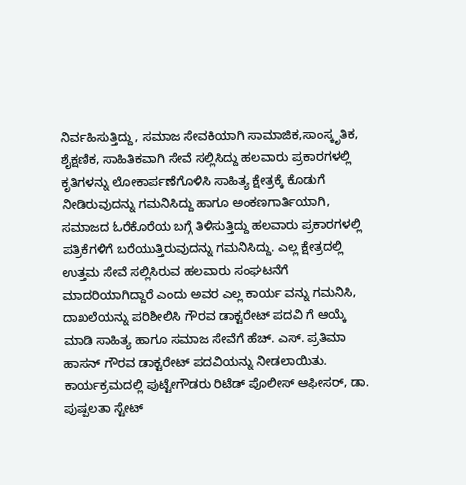ನಿರ್ವಹಿಸುತ್ತಿದ್ದು, ಸಮಾಜ ಸೇವಕಿಯಾಗಿ ಸಾಮಾಜಿಕ,ಸಾಂಸ್ಕೃತಿಕ, ಶೈಕ್ಷಣಿಕ, ಸಾಹಿತಿಕವಾಗಿ ಸೇವೆ ಸಲ್ಲಿಸಿದ್ದು ಹಲವಾರು ಪ್ರಕಾರಗಳಲ್ಲಿ ಕೃತಿಗಳನ್ನು ಲೋಕಾರ್ಪಣೆಗೊಳಿಸಿ ಸಾಹಿತ್ಯ ಕ್ಷೇತ್ರಕ್ಕೆ ಕೊಡುಗೆ ನೀಡಿರುವುದನ್ನು ಗಮನಿಸಿದ್ದು ಹಾಗೂ ಅಂಕಣಗಾರ್ತಿಯಾಗಿ, ಸಮಾಜದ ಓರೆಕೊರೆಯ ಬಗ್ಗೆ ತಿಳಿಸುತ್ತಿದ್ದು ಹಲವಾರು ಪ್ರಕಾರಗಳಲ್ಲಿ ಪತ್ರಿಕೆಗಳಿಗೆ ಬರೆಯುತ್ತಿರುವುದನ್ನು ಗಮನಿಸಿದ್ದು. ಎಲ್ಲ ಕ್ಷೇತ್ರದಲ್ಲಿ ಉತ್ತಮ ಸೇವೆ ಸಲ್ಲಿಸಿರುವ ಹಲವಾರು ಸಂಘಟನೆಗೆ ಮಾದರಿಯಾಗಿದ್ದಾರೆ ಎಂದು ಅವರ ಎಲ್ಲ ಕಾರ್ಯ ವನ್ನು ಗಮನಿಸಿ, ದಾಖಲೆಯನ್ನು ಪರಿಶೀಲಿಸಿ ಗೌರವ ಡಾಕ್ಟರೇಟ್ ಪದವಿ ಗೆ ಆಯ್ಕೆ ಮಾಡಿ ಸಾಹಿತ್ಯ ಹಾಗೂ ಸಮಾಜ ಸೇವೆಗೆ ಹೆಚ್. ಎಸ್. ಪ್ರತಿಮಾ ಹಾಸನ್ ಗೌರವ ಡಾಕ್ಟರೇಟ್ ಪದವಿಯನ್ನು ನೀಡಲಾಯಿತು.
ಕಾರ್ಯಕ್ರಮದಲ್ಲಿ ಪುಟ್ಟೇಗೌಡರು ರಿಟೆಡ್ ಪೊಲೀಸ್ ಆಫೀಸರ್, ಡಾ. ಪುಷ್ಪಲತಾ ಸ್ಟೇಟ್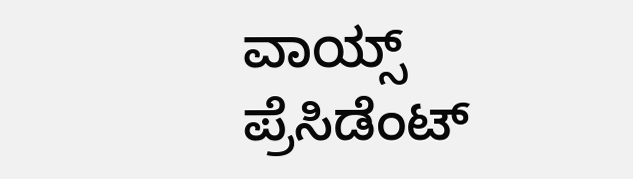ವಾಯ್ಸ್ ಪ್ರೆಸಿಡೆಂಟ್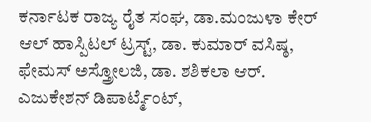ಕರ್ನಾಟಕ ರಾಜ್ಯ ರೈತ ಸಂಘ, ಡಾ.ಮಂಜುಳಾ ಕೇರ್ ಆಲ್ ಹಾಸ್ಪಿಟಲ್ ಟ್ರಸ್ಟ್, ಡಾ. ಕುಮಾರ್ ವಸಿಷ್ಠ, ಫೇಮಸ್ ಅಸ್ತ್ರೋಲಜಿ, ಡಾ. ಶಶಿಕಲಾ ಆರ್. ಎಜುಕೇಶನ್ ಡಿಪಾರ್ಟ್ಮೆಂಟ್,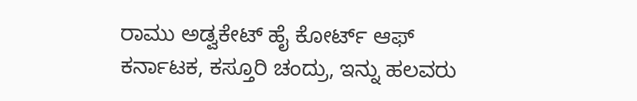ರಾಮು ಅಡ್ವಕೇಟ್ ಹೈ ಕೋರ್ಟ್ ಆಫ್ ಕರ್ನಾಟಕ, ಕಸ್ತೂರಿ ಚಂದ್ರು, ಇನ್ನು ಹಲವರು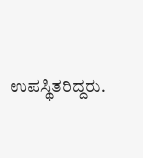ಉಪಸ್ಥಿತರಿದ್ದರು.